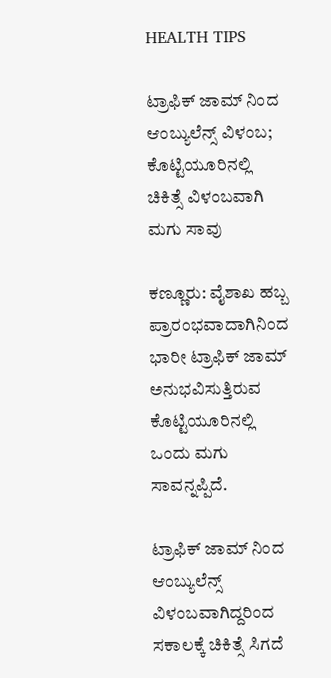HEALTH TIPS

ಟ್ರಾಫಿಕ್ ಜಾಮ್ ನಿಂದ ಆಂಬ್ಯುಲೆನ್ಸ್ ವಿಳಂಬ; ಕೊಟ್ಟಿಯೂರಿನಲ್ಲಿ ಚಿಕಿತ್ಸೆ ವಿಳಂಬವಾಗಿ ಮಗು ಸಾವು

ಕಣ್ಣೂರು: ವೈಶಾಖ ಹಬ್ಬ ಪ್ರಾರಂಭವಾದಾಗಿನಿಂದ ಭಾರೀ ಟ್ರಾಫಿಕ್ ಜಾಮ್ ಅನುಭವಿಸುತ್ತಿರುವ ಕೊಟ್ಟಿಯೂರಿನಲ್ಲಿ ಒಂದು ಮಗು ಸಾವನ್ನಪ್ಪಿದೆ.

ಟ್ರಾಫಿಕ್ ಜಾಮ್ ನಿಂದ ಆಂಬ್ಯುಲೆನ್ಸ್ ವಿಳಂಬವಾಗಿದ್ದರಿಂದ ಸಕಾಲಕ್ಕೆ ಚಿಕಿತ್ಸೆ ಸಿಗದೆ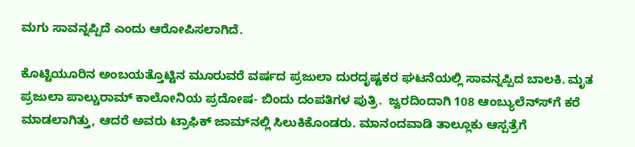ಮಗು ಸಾವನ್ನಪ್ಪಿದೆ ಎಂದು ಆರೋಪಿಸಲಾಗಿದೆ.

ಕೊಟ್ಟಿಯೂರಿನ ಅಂಬಯತ್ತೊಟ್ಟಿನ ಮೂರುವರೆ ವರ್ಷದ ಪ್ರಜುಲಾ ದುರದೃಷ್ಟಕರ ಘಟನೆಯಲ್ಲಿ ಸಾವನ್ನಪ್ಪಿದ ಬಾಲಕಿ. ಮೃತ ಪ್ರಜುಲಾ ಪಾಲ್ಚುರಾಮ್ ಕಾಲೋನಿಯ ಪ್ರದೋಷ- ಬಿಂದು ದಂಪತಿಗಳ ಪುತ್ರಿ.  ಜ್ವರದಿಂದಾಗಿ 108 ಆಂಬ್ಯುಲೆನ್ಸ್‍ಗೆ ಕರೆ ಮಾಡಲಾಗಿತ್ತು, ಆದರೆ ಅವರು ಟ್ರಾಫಿಕ್ ಜಾಮ್‍ನಲ್ಲಿ ಸಿಲುಕಿಕೊಂಡರು. ಮಾನಂದವಾಡಿ ತಾಲ್ಲೂಕು ಆಸ್ಪತ್ರೆಗೆ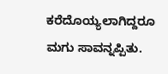ಕರೆದೊಯ್ಯಲಾಗಿದ್ದರೂ ಮಗು ಸಾವನ್ನಪ್ಪಿತು.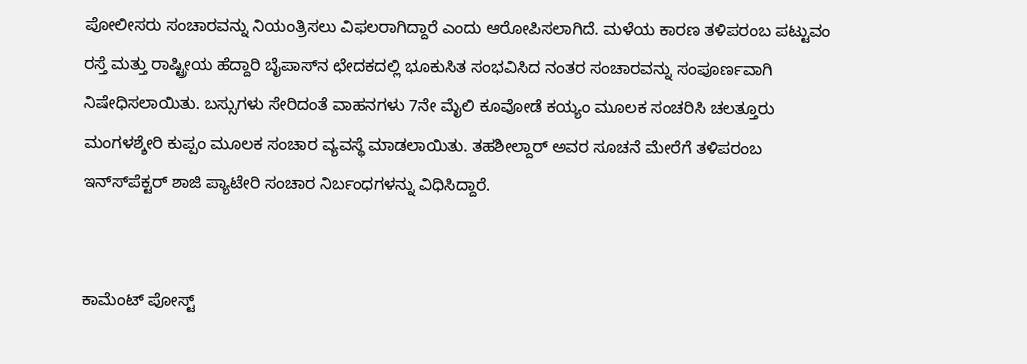ಪೋಲೀಸರು ಸಂಚಾರವನ್ನು ನಿಯಂತ್ರಿಸಲು ವಿಫಲರಾಗಿದ್ದಾರೆ ಎಂದು ಆರೋಪಿಸಲಾಗಿದೆ. ಮಳೆಯ ಕಾರಣ ತಳಿಪರಂಬ ಪಟ್ಟುವಂ ರಸ್ತೆ ಮತ್ತು ರಾಷ್ಟ್ರೀಯ ಹೆದ್ದಾರಿ ಬೈಪಾಸ್‍ನ ಛೇದಕದಲ್ಲಿ ಭೂಕುಸಿತ ಸಂಭವಿಸಿದ ನಂತರ ಸಂಚಾರವನ್ನು ಸಂಪೂರ್ಣವಾಗಿ ನಿಷೇಧಿಸಲಾಯಿತು. ಬಸ್ಸುಗಳು ಸೇರಿದಂತೆ ವಾಹನಗಳು 7ನೇ ಮೈಲಿ ಕೂವೋಡೆ ಕಯ್ಯಂ ಮೂಲಕ ಸಂಚರಿಸಿ ಚಲತ್ತೂರು ಮಂಗಳಶ್ಶೇರಿ ಕುಪ್ಪಂ ಮೂಲಕ ಸಂಚಾರ ವ್ಯವಸ್ಥೆ ಮಾಡಲಾಯಿತು. ತಹಶೀಲ್ದಾರ್ ಅವರ ಸೂಚನೆ ಮೇರೆಗೆ ತಳಿಪರಂಬ ಇನ್ಸ್‍ಪೆಕ್ಟರ್ ಶಾಜಿ ಪ್ಯಾಟೇರಿ ಸಂಚಾರ ನಿರ್ಬಂಧಗಳನ್ನು ವಿಧಿಸಿದ್ದಾರೆ.


ಕಾಮೆಂಟ್‌‌ ಪೋಸ್ಟ್‌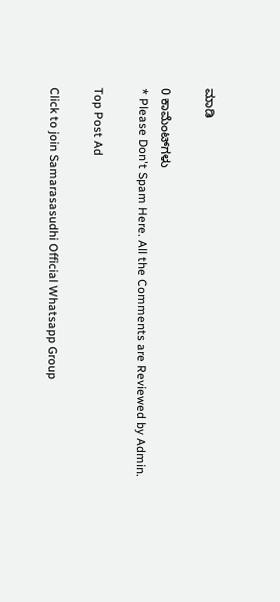ಮಾಡಿ

0 ಕಾಮೆಂಟ್‌ಗಳು
* Please Don't Spam Here. All the Comments are Reviewed by Admin.

Top Post Ad

Click to join Samarasasudhi Official Whatsapp Group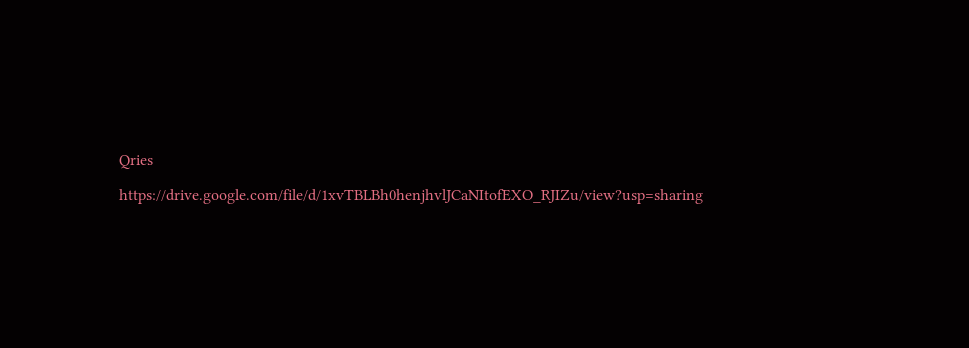Qries

https://drive.google.com/file/d/1xvTBLBh0henjhvlJCaNItofEXO_RJIZu/view?usp=sharing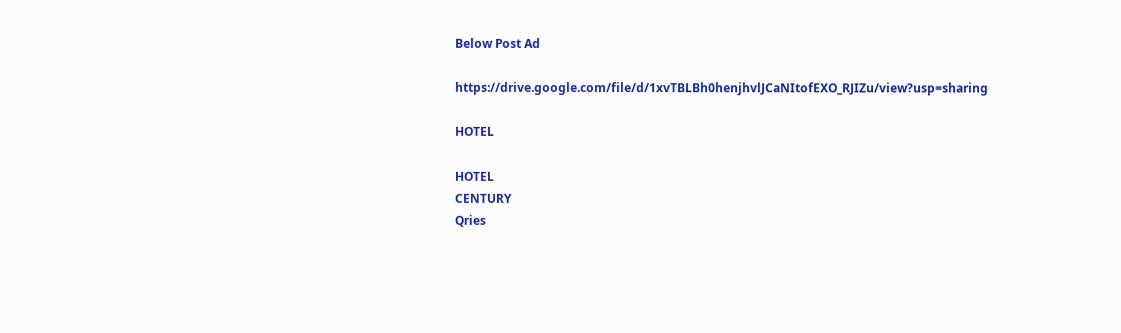Below Post Ad

https://drive.google.com/file/d/1xvTBLBh0henjhvlJCaNItofEXO_RJIZu/view?usp=sharing

HOTEL

HOTEL
CENTURY
Qries